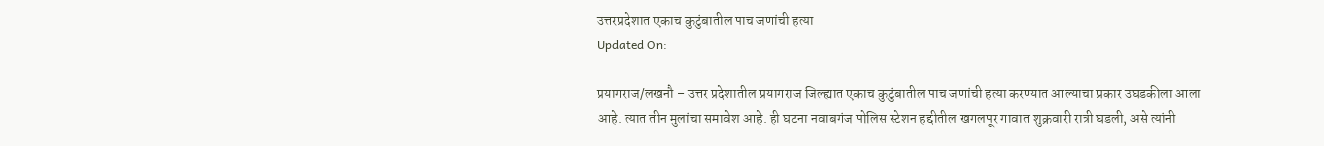उत्तरप्रदेशात एकाच कुटुंबातील पाच जणांची हत्या
Updated On:

प्रयागराज/लखनौ – उत्तर प्रदेशातील प्रयागराज जिल्ह्यात एकाच कुटुंबातील पाच जणांची हत्या करण्यात आल्याचा प्रकार उघडकीला आला आहे. त्यात तीन मुलांचा समावेश आहे. ही घटना नवाबगंज पोलिस स्टेशन हद्दीतील खगलपूर गावात शुक्रवारी रात्री घडली, असे त्यांनी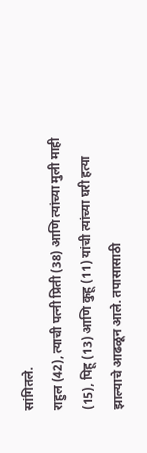सांगितले.
राहुल (42), त्याची पत्नी प्रिती (38) आणि त्यांच्या मुली माही (15), पिहू (13) आणि कुहू (11) यांची त्यांच्या घरी हत्या झाल्याचे आढळून आले. तपासासाठी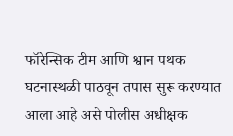फॉरेन्सिक टीम आणि श्वान पथक घटनास्थळी पाठवून तपास सुरू करण्यात आला आहे असे पोलीस अधीक्षक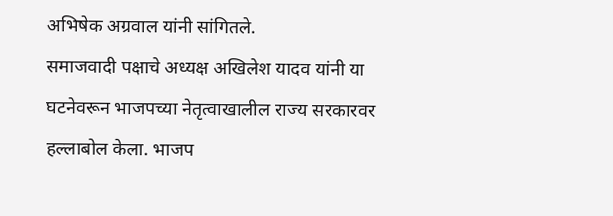अभिषेक अग्रवाल यांनी सांगितले.
समाजवादी पक्षाचे अध्यक्ष अखिलेश यादव यांनी या घटनेवरून भाजपच्या नेतृत्वाखालील राज्य सरकारवर हल्लाबोल केला. भाजप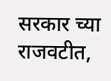सरकार च्या राजवटीत,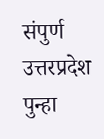संपुर्ण उत्तरप्रदेश पुन्हा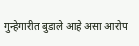गुन्हेगारीत बुडाले आहे असा आरोप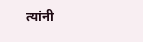त्यांनी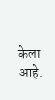केला आहे.